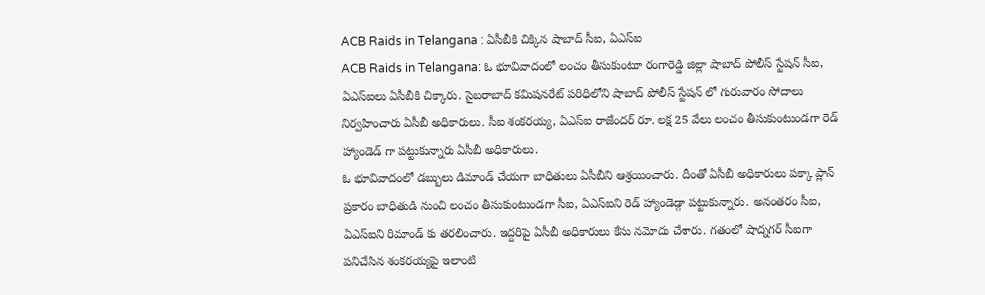ACB Raids in Telangana : ఏసీబీకి చిక్కిన షాబాద్ సీఐ, ఏఎస్ఐ
ACB Raids in Telangana: ఓ భూవివాదంలో లంచం తీసుకుంటూ రంగారెడ్డి జిల్లా షాబాద్ పోలీస్ స్టేషన్ సీఐ, ఏఎస్ఐలు ఏసీబీకి చిక్కారు. సైబరాబాద్ కమిషనరేట్ పరిధిలోని షాబాద్ పోలీస్ స్టేషన్ లో గురువారం సోదాలు నిర్వహించారు ఏసీబీ అధికారులు. సీఐ శంకరయ్య, ఏఎస్ఐ రాజేందర్ రూ. లక్ష 25 వేలు లంచం తీసుకుంటుండగా రెడ్ హ్యాండెడ్ గా పట్టుకున్నారు ఏసీబీ అధికారులు.
ఓ భూవివాదంలో డబ్బులు డిమాండ్ చేయగా బాధితులు ఏసీబీని ఆశ్రయించారు. దీంతో ఏసీబీ అధికారులు పక్కా ప్లాన్ ప్రకారం బాధితుడి నుంచి లంచం తీసుకుంటుండగా సీఐ, ఏఎస్ఐని రెడ్ హ్యాండెడ్గా పట్టుకున్నారు. అనంతరం సీఐ, ఏఎస్ఐని రిమాండ్ కు తరలించారు. ఇద్దరిపై ఏసీబీ అధికారులు కేసు నమోదు చేశారు. గతంలో షాద్నగర్ సీఐగా పనిచేసిన శంకరయ్యపై ఇలాంటి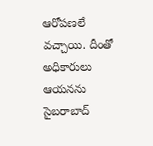ఆరోపణలే వచ్చాయి. దీంతో అధికారులు ఆయనను సైబరాబాద్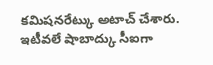కమిషనరేట్కు అటాచ్ చేశారు. ఇటీవలే షాబాద్కు సీఐగా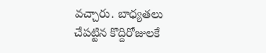వచ్చారు. బాధ్యతలు చేపట్టిన కొద్దిరోజులకే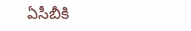ఏసీబీకి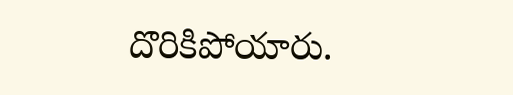దొరికిపోయారు.